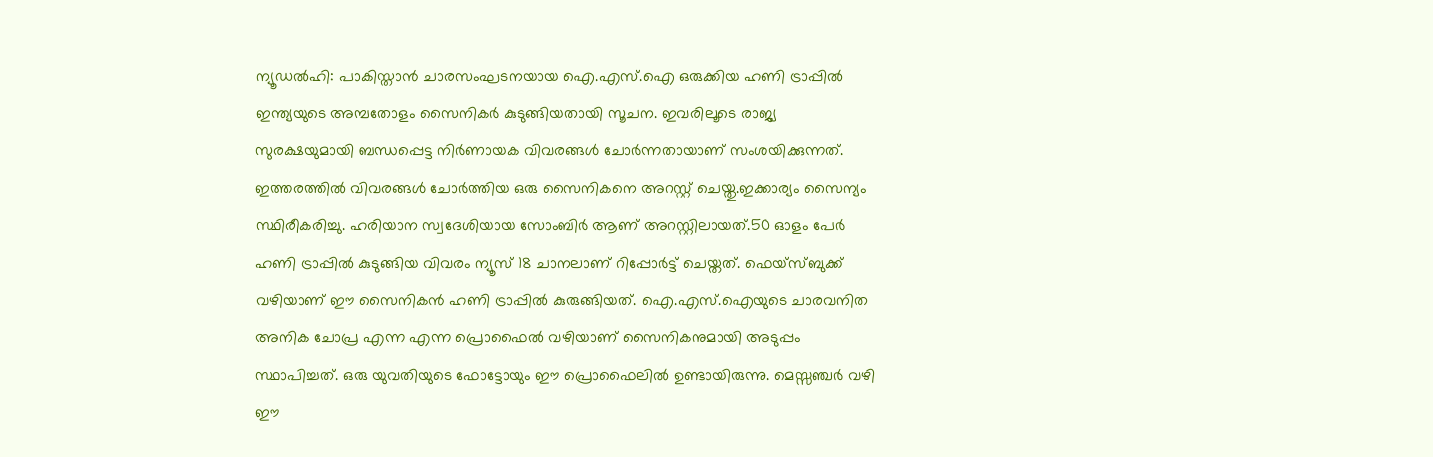ന്യൂഡൽഹി: പാകിസ്താൻ ചാരസംഘടനയായ ഐ.എസ്.ഐ ഒരുക്കിയ ഹണി ട്രാപ്പിൽ ഇന്ത്യയുടെ അമ്പതോളം സൈനികർ കുടുങ്ങിയതായി സൂചന. ഇവരിലൂടെ രാജ്യ സുരക്ഷയുമായി ബന്ധപ്പെട്ട നിർണായക വിവരങ്ങൾ ചോർന്നതായാണ് സംശയിക്കുന്നത്. ഇത്തരത്തിൽ വിവരങ്ങൾ ചോർത്തിയ ഒരു സൈനികനെ അറസ്റ്റ് ചെയ്തു.ഇക്കാര്യം സൈന്യം സ്ഥിരീകരിച്ചു. ഹരിയാന സ്വദേശിയായ സോംബിർ ആണ് അറസ്റ്റിലായത്.50 ഓളം പേർ ഹണി ട്രാപ്പിൽ കുടുങ്ങിയ വിവരം ന്യൂസ് 18 ചാനലാണ് റിപ്പോർട്ട് ചെയ്തത്. ഫെയ്സ്ബുക്ക് വഴിയാണ് ഈ സൈനികൻ ഹണി ട്രാപ്പിൽ കുരുങ്ങിയത്. ഐ.എസ്.ഐയുടെ ചാരവനിത അനിക ചോപ്ര എന്ന എന്ന പ്രൊഫൈൽ വഴിയാണ് സൈനികനുമായി അടുപ്പം സ്ഥാപിച്ചത്. ഒരു യുവതിയുടെ ഫോട്ടോയും ഈ പ്രൊഫൈലിൽ ഉണ്ടായിരുന്നു. മെസ്സഞ്ചർ വഴി ഈ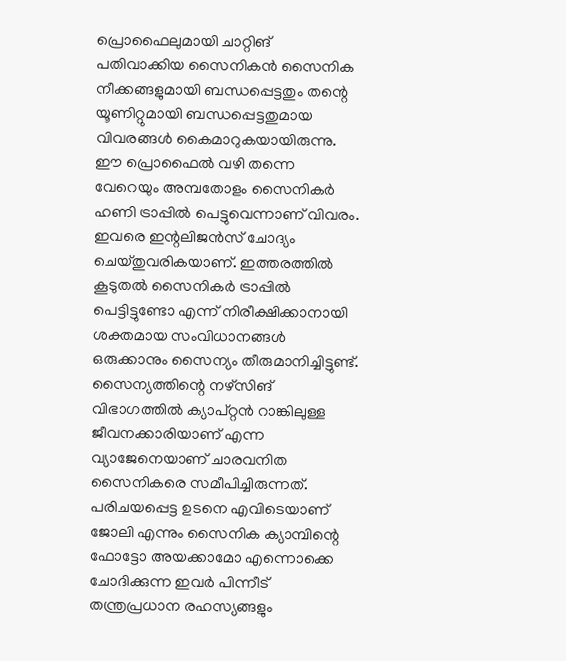പ്രൊഫൈലുമായി ചാറ്റിങ് പതിവാക്കിയ സൈനികൻ സൈനിക നീക്കങ്ങളുമായി ബന്ധപ്പെട്ടതും തന്റെ യൂണിറ്റുമായി ബന്ധപ്പെട്ടതുമായ വിവരങ്ങൾ കൈമാറുകയായിരുന്നു. ഈ പ്രൊഫൈൽ വഴി തന്നെ വേറെയും അമ്പതോളം സൈനികർ ഹണി ട്രാപ്പിൽ പെട്ടുവെന്നാണ് വിവരം. ഇവരെ ഇന്റലിജൻസ് ചോദ്യം ചെയ്തുവരികയാണ്. ഇത്തരത്തിൽ കൂടുതൽ സൈനികർ ട്രാപ്പിൽ പെട്ടിട്ടുണ്ടോ എന്ന് നിരീക്ഷിക്കാനായി ശക്തമായ സംവിധാനങ്ങൾ ഒരുക്കാനും സൈന്യം തീരുമാനിച്ചിട്ടുണ്ട്. സൈന്യത്തിന്റെ നഴ്സിങ് വിഭാഗത്തിൽ ക്യാപ്റ്റൻ റാങ്കിലുള്ള ജീവനക്കാരിയാണ് എന്ന വ്യാജേനെയാണ് ചാരവനിത സൈനികരെ സമീപിച്ചിരുന്നത്. പരിചയപ്പെട്ട ഉടനെ എവിടെയാണ് ജോലി എന്നും സൈനിക ക്യാമ്പിന്റെ ഫോട്ടോ അയക്കാമോ എന്നൊക്കെ ചോദിക്കുന്ന ഇവർ പിന്നീട് തന്ത്രപ്രധാന രഹസ്യങ്ങളും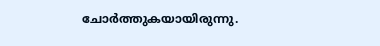ചോർത്തുകയായിരുന്നു.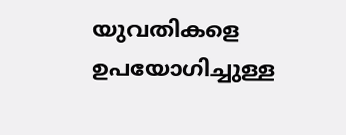യുവതികളെ ഉപയോഗിച്ചുള്ള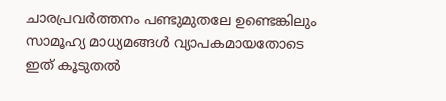ചാരപ്രവർത്തനം പണ്ടുമുതലേ ഉണ്ടെങ്കിലും സാമൂഹ്യ മാധ്യമങ്ങൾ വ്യാപകമായതോടെ ഇത് കൂടുതൽ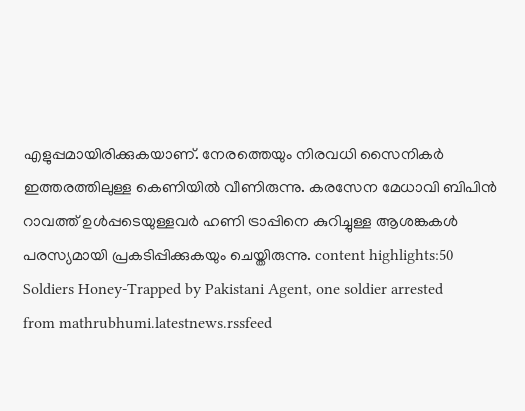എളുപ്പമായിരിക്കുകയാണ്. നേരത്തെയും നിരവധി സൈനികർ ഇത്തരത്തിലുള്ള കെണിയിൽ വീണിരുന്നു. കരസേന മേധാവി ബിപിൻ റാവത്ത് ഉൾപ്പടെയുള്ളവർ ഹണി ട്രാപ്പിനെ കുറിച്ചുള്ള ആശങ്കകൾ പരസ്യമായി പ്രകടിപ്പിക്കുകയും ചെയ്തിരുന്നു. content highlights:50 Soldiers Honey-Trapped by Pakistani Agent, one soldier arrested
from mathrubhumi.latestnews.rssfeed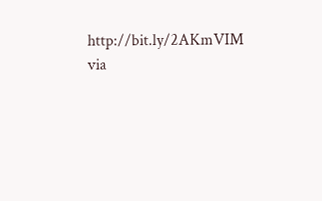http://bit.ly/2AKmVIM
via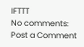IFTTT
No comments:
Post a Comment